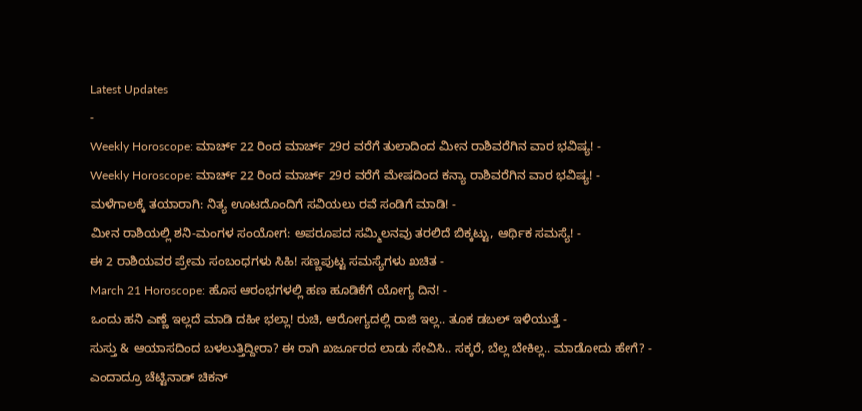Latest Updates
-
Weekly Horoscope: ಮಾರ್ಚ್ 22 ರಿಂದ ಮಾರ್ಚ್ 29ರ ವರೆಗೆ ತುಲಾದಿಂದ ಮೀನ ರಾಶಿವರೆಗಿನ ವಾರ ಭವಿಷ್ಯ! -
Weekly Horoscope: ಮಾರ್ಚ್ 22 ರಿಂದ ಮಾರ್ಚ್ 29ರ ವರೆಗೆ ಮೇಷದಿಂದ ಕನ್ಯಾ ರಾಶಿವರೆಗಿನ ವಾರ ಭವಿಷ್ಯ! -
ಮಳೆಗಾಲಕ್ಕೆ ತಯಾರಾಗಿ: ನಿತ್ಯ ಊಟದೊಂದಿಗೆ ಸವಿಯಲು ರವೆ ಸಂಡಿಗೆ ಮಾಡಿ! -
ಮೀನ ರಾಶಿಯಲ್ಲಿ ಶನಿ-ಮಂಗಳ ಸಂಯೋಗ: ಅಪರೂಪದ ಸಮ್ಮಿಲನವು ತರಲಿದೆ ಬಿಕ್ಕಟ್ಟು, ಆರ್ಥಿಕ ಸಮಸ್ಯೆ! -
ಈ 2 ರಾಶಿಯವರ ಪ್ರೇಮ ಸಂಬಂಧಗಳು ಸಿಹಿ! ಸಣ್ಣಪುಟ್ಟ ಸಮಸ್ಯೆಗಳು ಖಚಿತ -
March 21 Horoscope: ಹೊಸ ಆರಂಭಗಳಲ್ಲಿ ಹಣ ಹೂಡಿಕೆಗೆ ಯೋಗ್ಯ ದಿನ! -
ಒಂದು ಹನಿ ಎಣ್ಣೆ ಇಲ್ಲದೆ ಮಾಡಿ ದಹೀ ಭಲ್ಲಾ! ರುಚಿ, ಆರೋಗ್ಯದಲ್ಲಿ ರಾಜಿ ಇಲ್ಲ.. ತೂಕ ಡಬಲ್ ಇಳಿಯುತ್ತೆ -
ಸುಸ್ತು & ಆಯಾಸದಿಂದ ಬಳಲುತ್ತಿದ್ದೀರಾ? ಈ ರಾಗಿ ಖರ್ಜೂರದ ಲಾಡು ಸೇವಿಸಿ.. ಸಕ್ಕರೆ, ಬೆಲ್ಲ ಬೇಕಿಲ್ಲ.. ಮಾಡೋದು ಹೇಗೆ? -
ಎಂದಾದ್ರೂ ಚೆಟ್ಟಿನಾಡ್ ಚಿಕನ್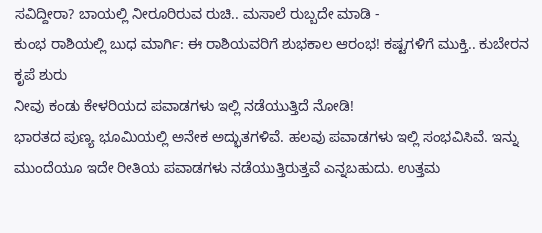ಸವಿದ್ದೀರಾ? ಬಾಯಲ್ಲಿ ನೀರೂರಿರುವ ರುಚಿ.. ಮಸಾಲೆ ರುಬ್ಬದೇ ಮಾಡಿ -
ಕುಂಭ ರಾಶಿಯಲ್ಲಿ ಬುಧ ಮಾರ್ಗಿ: ಈ ರಾಶಿಯವರಿಗೆ ಶುಭಕಾಲ ಆರಂಭ! ಕಷ್ಟಗಳಿಗೆ ಮುಕ್ತಿ.. ಕುಬೇರನ ಕೃಪೆ ಶುರು
ನೀವು ಕಂಡು ಕೇಳರಿಯದ ಪವಾಡಗಳು ಇಲ್ಲಿ ನಡೆಯುತ್ತಿದೆ ನೋಡಿ!
ಭಾರತದ ಪುಣ್ಯ ಭೂಮಿಯಲ್ಲಿ ಅನೇಕ ಅದ್ಭುತಗಳಿವೆ. ಹಲವು ಪವಾಡಗಳು ಇಲ್ಲಿ ಸಂಭವಿಸಿವೆ. ಇನ್ನು ಮುಂದೆಯೂ ಇದೇ ರೀತಿಯ ಪವಾಡಗಳು ನಡೆಯುತ್ತಿರುತ್ತವೆ ಎನ್ನಬಹುದು. ಉತ್ತಮ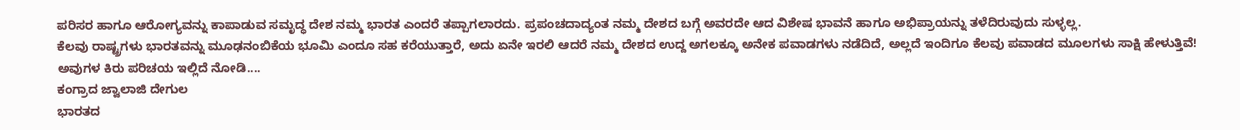ಪರಿಸರ ಹಾಗೂ ಆರೋಗ್ಯವನ್ನು ಕಾಪಾಡುವ ಸಮೃದ್ಧ ದೇಶ ನಮ್ಮ ಭಾರತ ಎಂದರೆ ತಪ್ಪಾಗಲಾರದು. ಪ್ರಪಂಚದಾದ್ಯಂತ ನಮ್ಮ ದೇಶದ ಬಗ್ಗೆ ಅವರದೇ ಆದ ವಿಶೇಷ ಭಾವನೆ ಹಾಗೂ ಅಭಿಪ್ರಾಯನ್ನು ತಳೆದಿರುವುದು ಸುಳ್ಳಲ್ಲ.
ಕೆಲವು ರಾಷ್ಟ್ರಗಳು ಭಾರತವನ್ನು ಮೂಢನಂಬಿಕೆಯ ಭೂಮಿ ಎಂದೂ ಸಹ ಕರೆಯುತ್ತಾರೆ, ಅದು ಏನೇ ಇರಲಿ ಆದರೆ ನಮ್ಮ ದೇಶದ ಉದ್ದ ಅಗಲಕ್ಕೂ ಅನೇಕ ಪವಾಡಗಳು ನಡೆದಿದೆ, ಅಲ್ಲದೆ ಇಂದಿಗೂ ಕೆಲವು ಪವಾಡದ ಮೂಲಗಳು ಸಾಕ್ಷಿ ಹೇಳುತ್ತಿವೆ! ಅವುಗಳ ಕಿರು ಪರಿಚಯ ಇಲ್ಲಿದೆ ನೋಡಿ....
ಕಂಗ್ರಾದ ಜ್ವಾಲಾಜಿ ದೇಗುಲ
ಭಾರತದ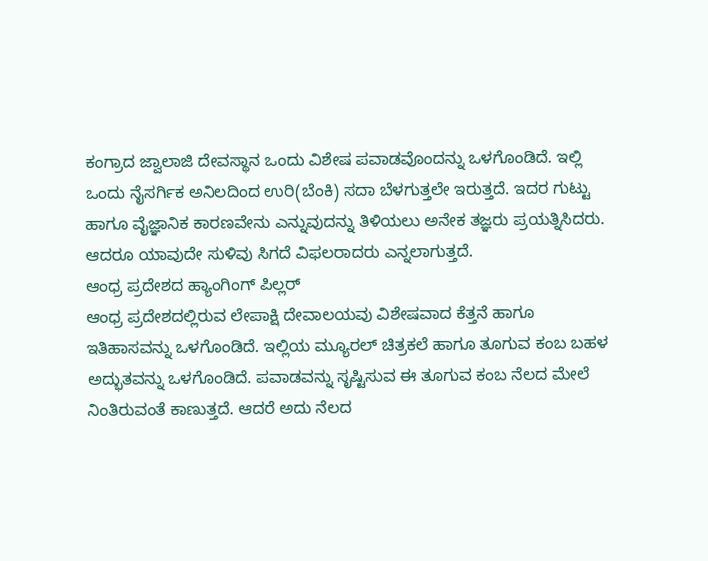ಕಂಗ್ರಾದ ಜ್ವಾಲಾಜಿ ದೇವಸ್ಥಾನ ಒಂದು ವಿಶೇಷ ಪವಾಡವೊಂದನ್ನು ಒಳಗೊಂಡಿದೆ. ಇಲ್ಲಿ ಒಂದು ನೈಸರ್ಗಿಕ ಅನಿಲದಿಂದ ಉರಿ(ಬೆಂಕಿ) ಸದಾ ಬೆಳಗುತ್ತಲೇ ಇರುತ್ತದೆ. ಇದರ ಗುಟ್ಟು ಹಾಗೂ ವೈಜ್ಞಾನಿಕ ಕಾರಣವೇನು ಎನ್ನುವುದನ್ನು ತಿಳಿಯಲು ಅನೇಕ ತಜ್ಞರು ಪ್ರಯತ್ನಿಸಿದರು. ಆದರೂ ಯಾವುದೇ ಸುಳಿವು ಸಿಗದೆ ವಿಫಲರಾದರು ಎನ್ನಲಾಗುತ್ತದೆ.
ಆಂಧ್ರ ಪ್ರದೇಶದ ಹ್ಯಾಂಗಿಂಗ್ ಪಿಲ್ಲರ್
ಆಂಧ್ರ ಪ್ರದೇಶದಲ್ಲಿರುವ ಲೇಪಾಕ್ಷಿ ದೇವಾಲಯವು ವಿಶೇಷವಾದ ಕೆತ್ತನೆ ಹಾಗೂ ಇತಿಹಾಸವನ್ನು ಒಳಗೊಂಡಿದೆ. ಇಲ್ಲಿಯ ಮ್ಯೂರಲ್ ಚಿತ್ರಕಲೆ ಹಾಗೂ ತೂಗುವ ಕಂಬ ಬಹಳ ಅದ್ಭುತವನ್ನು ಒಳಗೊಂಡಿದೆ. ಪವಾಡವನ್ನು ಸೃಷ್ಟಿಸುವ ಈ ತೂಗುವ ಕಂಬ ನೆಲದ ಮೇಲೆ ನಿಂತಿರುವಂತೆ ಕಾಣುತ್ತದೆ. ಆದರೆ ಅದು ನೆಲದ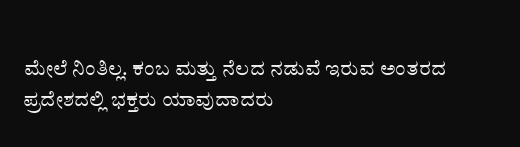ಮೇಲೆ ನಿಂತಿಲ್ಲ. ಕಂಬ ಮತ್ತು ನೆಲದ ನಡುವೆ ಇರುವ ಅಂತರದ ಪ್ರದೇಶದಲ್ಲಿ ಭಕ್ತರು ಯಾವುದಾದರು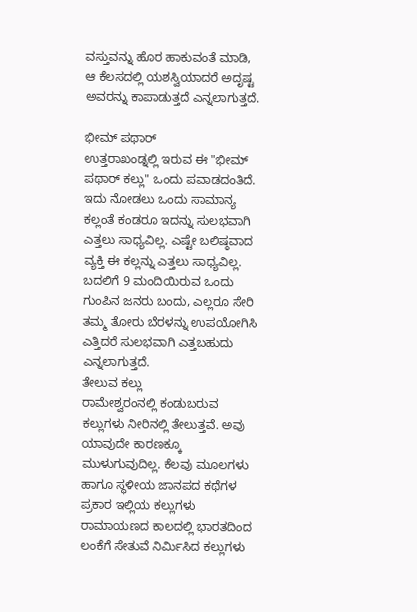ವಸ್ತುವನ್ನು ಹೊರ ಹಾಕುವಂತೆ ಮಾಡಿ, ಆ ಕೆಲಸದಲ್ಲಿ ಯಶಸ್ವಿಯಾದರೆ ಅದೃಷ್ಟ ಅವರನ್ನು ಕಾಪಾಡುತ್ತದೆ ಎನ್ನಲಾಗುತ್ತದೆ.

ಭೀಮ್ ಪಥಾರ್
ಉತ್ತರಾಖಂಡ್ನಲ್ಲಿ ಇರುವ ಈ "ಭೀಮ್ ಪಥಾರ್ ಕಲ್ಲು" ಒಂದು ಪವಾಡದಂತಿದೆ. ಇದು ನೋಡಲು ಒಂದು ಸಾಮಾನ್ಯ ಕಲ್ಲಂತೆ ಕಂಡರೂ ಇದನ್ನು ಸುಲಭವಾಗಿ ಎತ್ತಲು ಸಾಧ್ಯವಿಲ್ಲ. ಎಷ್ಟೇ ಬಲಿಷ್ಠವಾದ ವ್ಯಕ್ತಿ ಈ ಕಲ್ಲನ್ನು ಎತ್ತಲು ಸಾಧ್ಯವಿಲ್ಲ. ಬದಲಿಗೆ 9 ಮಂದಿಯಿರುವ ಒಂದು ಗುಂಪಿನ ಜನರು ಬಂದು, ಎಲ್ಲರೂ ಸೇರಿ ತಮ್ಮ ತೋರು ಬೆರಳನ್ನು ಉಪಯೋಗಿಸಿ ಎತ್ತಿದರೆ ಸುಲಭವಾಗಿ ಎತ್ತಬಹುದು ಎನ್ನಲಾಗುತ್ತದೆ.
ತೇಲುವ ಕಲ್ಲು
ರಾಮೇಶ್ವರಂನಲ್ಲಿ ಕಂಡುಬರುವ ಕಲ್ಲುಗಳು ನೀರಿನಲ್ಲಿ ತೇಲುತ್ತವೆ. ಅವು ಯಾವುದೇ ಕಾರಣಕ್ಕೂ ಮುಳುಗುವುದಿಲ್ಲ. ಕೆಲವು ಮೂಲಗಳು ಹಾಗೂ ಸ್ಥಳೀಯ ಜಾನಪದ ಕಥೆಗಳ ಪ್ರಕಾರ ಇಲ್ಲಿಯ ಕಲ್ಲುಗಳು ರಾಮಾಯಣದ ಕಾಲದಲ್ಲಿ ಭಾರತದಿಂದ ಲಂಕೆಗೆ ಸೇತುವೆ ನಿರ್ಮಿಸಿದ ಕಲ್ಲುಗಳು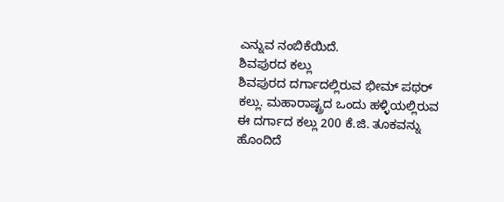ಎನ್ನುವ ನಂಬಿಕೆಯಿದೆ.
ಶಿವಪುರದ ಕಲ್ಲು
ಶಿವಪುರದ ದರ್ಗಾದಲ್ಲಿರುವ ಭೀಮ್ ಪಥರ್ ಕಲ್ಲು. ಮಹಾರಾಷ್ಟ್ರದ ಒಂದು ಹಳ್ಳಿಯಲ್ಲಿರುವ ಈ ದರ್ಗಾದ ಕಲ್ಲು 200 ಕೆ.ಜಿ. ತೂಕವನ್ನು ಹೊಂದಿದೆ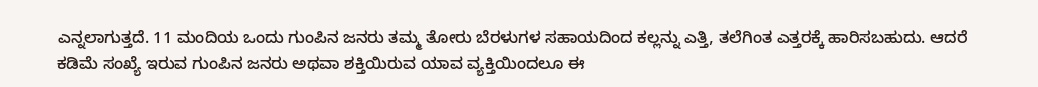ಎನ್ನಲಾಗುತ್ತದೆ. 11 ಮಂದಿಯ ಒಂದು ಗುಂಪಿನ ಜನರು ತಮ್ಮ ತೋರು ಬೆರಳುಗಳ ಸಹಾಯದಿಂದ ಕಲ್ಲನ್ನು ಎತ್ತಿ, ತಲೆಗಿಂತ ಎತ್ತರಕ್ಕೆ ಹಾರಿಸಬಹುದು. ಆದರೆ ಕಡಿಮೆ ಸಂಖ್ಯೆ ಇರುವ ಗುಂಪಿನ ಜನರು ಅಥವಾ ಶಕ್ತಿಯಿರುವ ಯಾವ ವ್ಯಕ್ತಿಯಿಂದಲೂ ಈ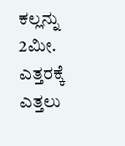ಕಲ್ಲನ್ನು 2ಮೀ. ಎತ್ತರಕ್ಕೆ ಎತ್ತಲು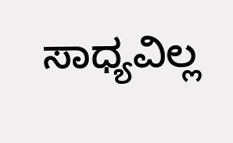ಸಾಧ್ಯವಿಲ್ಲ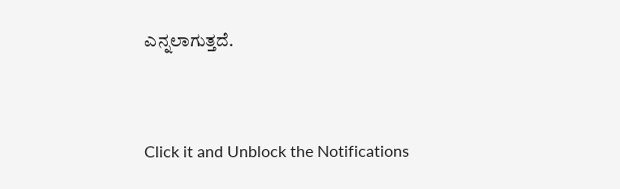ಎನ್ನಲಾಗುತ್ತದೆ.



Click it and Unblock the Notifications